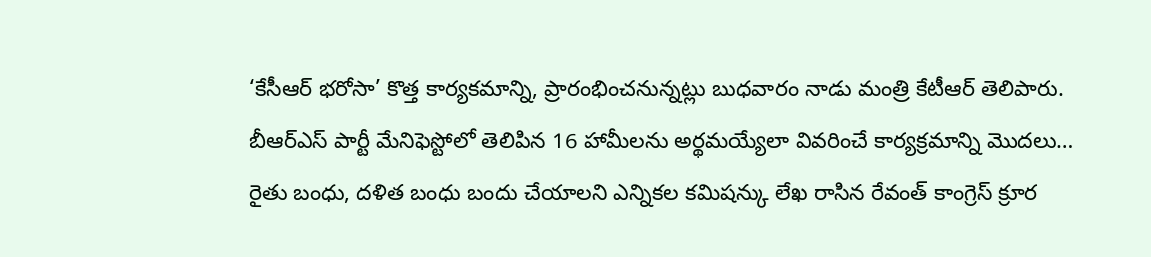‘కేసీఆర్ భరోసా’ కొత్త కార్యకమాన్ని, ప్రారంభించనున్నట్లు బుధవారం నాడు మంత్రి కేటీఆర్ తెలిపారు. బీఆర్ఎస్ పార్టీ మేనిఫెస్టోలో తెలిపిన 16 హామీలను అర్థమయ్యేలా వివరించే కార్యక్రమాన్ని మొదలు…
రైతు బంధు, దళిత బంధు బందు చేయాలని ఎన్నికల కమిషన్కు లేఖ రాసిన రేవంత్ కాంగ్రెస్ క్రూర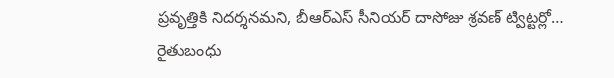ప్రవృత్తికి నిదర్శనమని, బీఆర్ఎస్ సీనియర్ దాసోజు శ్రవణ్ ట్విట్టర్లో…
రైతుబంధు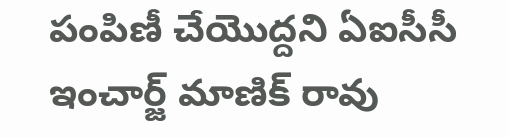పంపిణీ చేయొద్దని ఏఐసీసీ ఇంచార్జ్ మాణిక్ రావు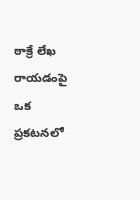ఠాక్రే లేఖ రాయడంపై ఒక ప్రకటనలో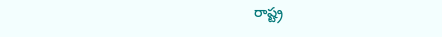రాష్ట్ర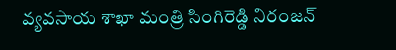వ్యవసాయ శాఖా మంత్రి సింగిరెడ్డి నిరంజన్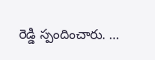రెడ్డి స్పందించారు. …